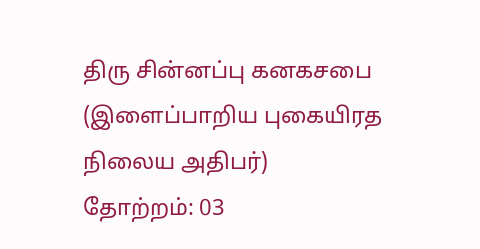திரு சின்னப்பு கனகசபை
(இளைப்பாறிய புகையிரத நிலைய அதிபர்)
தோற்றம்: 03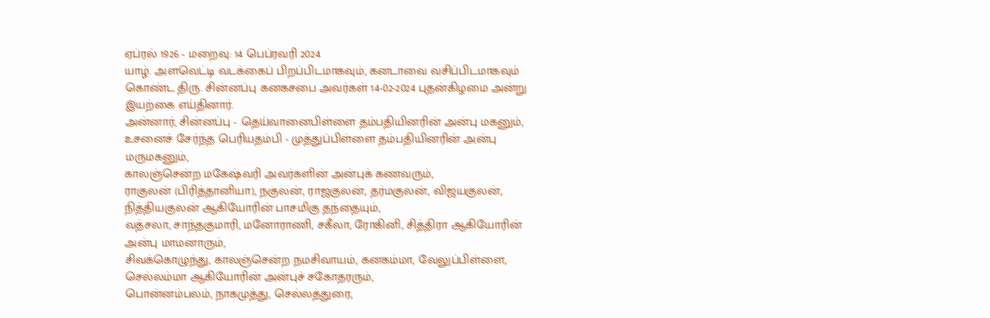ஏப்ரல் 1926 - மறைவு: 14 பெப்ரவரி 2024
யாழ். அளவெட்டி வடக்கைப் பிறப்பிடமாகவும், கனடாவை வசிப்பிடமாகவும் கொண்ட திரு. சின்னப்பு கனகசபை அவர்கள் 14-02-2024 புதன்கிழமை அன்று இயற்கை எய்தினார்.
அன்னார், சின்னப்பு - தெய்வானைபிள்ளை தம்பதியினரின் அன்பு மகனும்,
உசனைச் சேர்ந்த பெரியதம்பி - முத்துப்பிள்ளை தம்பதியினரின் அன்பு மருமகனும்,
காலஞ்சென்ற மகேஷ்வரி அவர்களின் அன்புக் கணவரும்,
ராகுலன் (பிரித்தானியா), நகுலன், ராஜகுலன், தர்மகுலன், விஜயகுலன், நித்தியகுலன் ஆகியோரின் பாசமிகு தந்தையும்,
வத்சலா, சாந்தகுமாரி, மனோராணி, சகீலா, ரோகினி, சித்திரா ஆகியோரின் அன்பு மாமனாரும்,
சிவக்கொழுந்து, காலஞ்சென்ற நமசிவாயம், கனகம்மா, வேலுப்பிள்ளை, செல்லம்மா ஆகியோரின் அன்புச் சகோதரரும்,
பொன்னம்பலம், நாகமுத்து, செல்லத்துரை,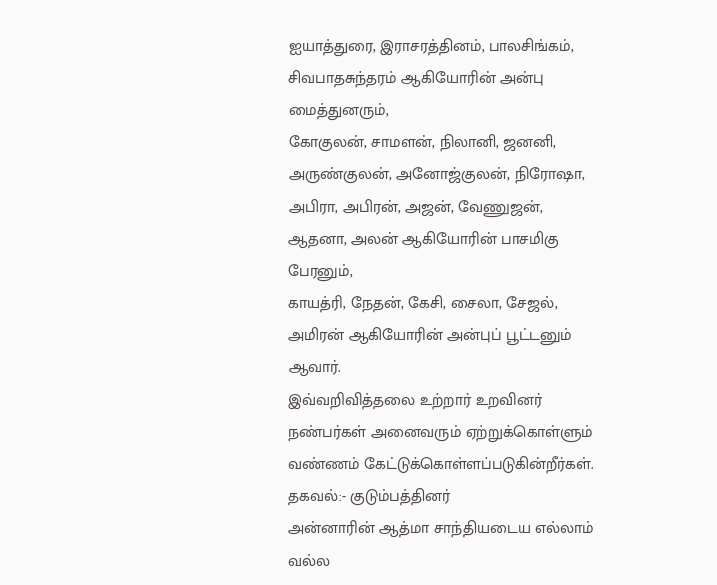ஐயாத்துரை, இராசரத்தினம், பாலசிங்கம், சிவபாதசுந்தரம் ஆகியோரின் அன்பு மைத்துனரும்,
கோகுலன், சாமளன், நிலானி, ஜனனி, அருண்குலன், அனோஜ்குலன், நிரோஷா, அபிரா, அபிரன், அஜன், வேணுஜன், ஆதனா, அலன் ஆகியோரின் பாசமிகு பேரனும்,
காயத்ரி, நேதன், கேசி, சைலா, சேஜல், அமிரன் ஆகியோரின் அன்புப் பூட்டனும் ஆவார்.
இவ்வறிவித்தலை உற்றார் உறவினர் நண்பர்கள் அனைவரும் ஏற்றுக்கொள்ளும் வண்ணம் கேட்டுக்கொள்ளப்படுகின்றீர்கள்.
தகவல்:- குடும்பத்தினர்
அன்னாரின் ஆத்மா சாந்தியடைய எல்லாம் வல்ல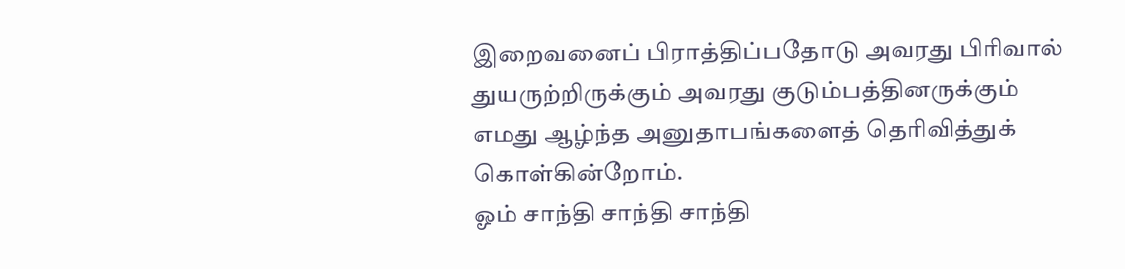இறைவனைப் பிராத்திப்பதோடு அவரது பிரிவால் துயருற்றிருக்கும் அவரது குடும்பத்தினருக்கும் எமது ஆழ்ந்த அனுதாபங்களைத் தெரிவித்துக் கொள்கின்றோம்.
ஓம் சாந்தி சாந்தி சாந்தி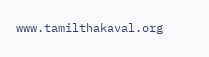www.tamilthakaval.org